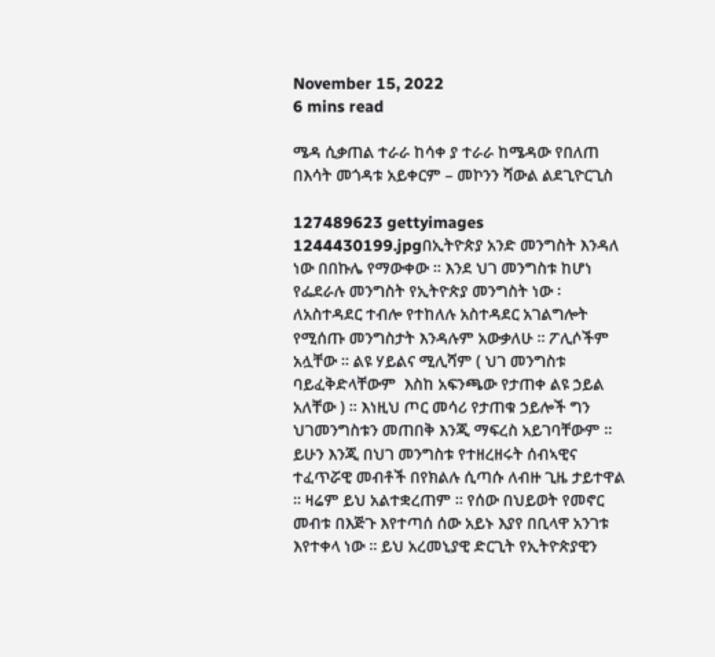November 15, 2022
6 mins read

ሜዳ ሲቃጠል ተራራ ከሳቀ ያ ተራራ ከሜዳው የበለጠ በእሳት መጎዳቱ አይቀርም – መኮንን ሻውል ልደጊዮርጊስ

127489623 gettyimages 1244430199.jpgበኢትዮጵያ አንድ መንግስት እንዳለ ነው በበኩሌ የማውቀው ። እንደ ህገ መንግስቱ ከሆነ የፌደራሉ መንግስት የኢትዮጵያ መንግስት ነው ፡  ለአስተዳደር ተብሎ የተከለሉ አስተዳደር አገልግሎት የሚሰጡ መንግስታት እንዳሉም አውቃለሁ ፡፡ ፖሊሶችም አሏቸው ፡፡ ልዩ ሃይልና ሚሊሻም ( ህገ መንግስቱ ባይፈቅድላቸውም  እስከ አፍንጫው የታጠቀ ልዩ ኃይል አለቸው ) ፡፡ እነዚህ ጦር መሳሪ የታጠቁ ኃይሎች ግን ህገመንግስቱን መጠበቅ እንጂ ማፍረስ አይገባቸውም ። ይሁን እንጂ በህገ መንግስቱ የተዘረዘሩት ሰብኣዊና ተፈጥሯዊ መብቶች በየክልሉ ሲጣሱ ለብዙ ጊዜ ታይተዋል ። ዛሬም ይህ አልተቋረጠም ፡፡ የሰው በህይወት የመኖር መብቱ በእጅጉ እየተጣሰ ሰው አይኑ እያየ በቢላዋ አንገቱ እየተቀላ ነው ። ይህ አረመኒያዊ ድርጊት የኢትዮጵያዊን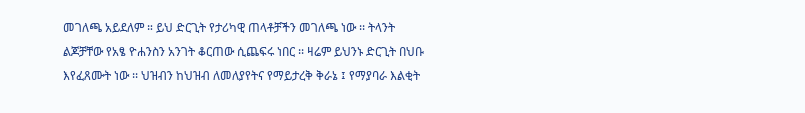መገለጫ አይደለም ። ይህ ድርጊት የታሪካዊ ጠላቶቻችን መገለጫ ነው ፡፡ ትላንት ልጆቻቸው የአፄ ዮሐንስን አንገት ቆርጠው ሲጨፍሩ ነበር ፡፡ ዛሬም ይህንኑ ድርጊት በህቡ እየፈጸሙት ነው ፡፡ ህዝብን ከህዝብ ለመለያየትና የማይታረቅ ቅራኔ ፤ የማያባራ እልቂት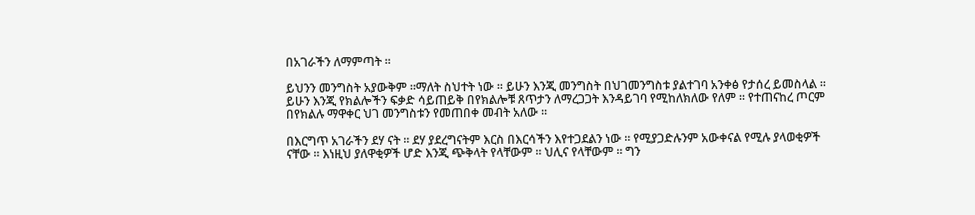በአገራችን ለማምጣት ፡፡

ይህንን መንግስት አያውቅም ።ማለት ስህተት ነው ፡፡ ይሁን እንጂ መንግስት በህገመንግስቱ ያልተገባ አንቀፅ የታሰረ ይመስላል ፡፡ ይሁን እንጂ የክልሎችን ፍቃድ ሳይጠይቅ በየክልሎቹ ጸጥታን ለማረጋጋት እንዳይገባ የሚከለክለው የለም ፡፡ የተጠናከረ ጦርም በየክልሉ ማዋቀር ህገ መንግስቱን የመጠበቀ መብት አለው ፡፡

በእርግጥ አገራችን ደሃ ናት ። ደሃ ያደረግናትም እርስ በእርሳችን እየተጋደልን ነው ። የሚያጋድሉንም አውቀናል የሚሉ ያላወቂዎች ናቸው ። እነዚህ ያለዋቂዎች ሆድ እንጂ ጭቅላት የላቸውም ። ህሊና የላቸውም ። ግን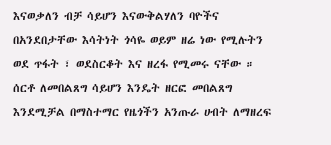እናወቃለን ብቻ ሳይሆን እናውቅልሃለን ባዮችና በአንደበታቸው እሳትነት ጎሳዬ ወይም ዘሬ ነው የሚሉትን ወደ ጥፋት ፣ ወደስርቆት እና ዘረፋ የሚመሩ ናቸው ። ሰርቶ ለመበልጸግ ሳይሆን እንዴት ዘርፎ መበልጸግ እንደሚቻል በማስተማር የዜጎችን አንጡራ ሀብት ለማዘረፍ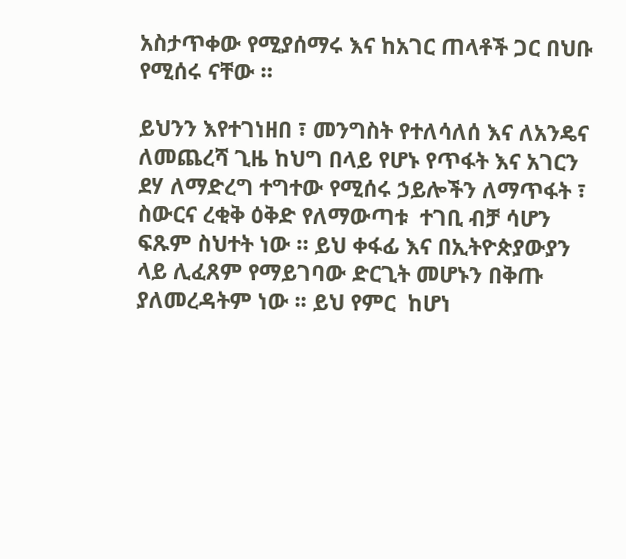አስታጥቀው የሚያሰማሩ እና ከአገር ጠላቶች ጋር በህቡ የሚሰሩ ናቸው ።

ይህንን እየተገነዘበ ፣ መንግስት የተለሳለሰ እና ለአንዴና ለመጨረሻ ጊዜ ከህግ በላይ የሆኑ የጥፋት እና አገርን ደሃ ለማድረግ ተግተው የሚሰሩ ኃይሎችን ለማጥፋት ፣ ስውርና ረቂቅ ዕቅድ የለማውጣቱ  ተገቢ ብቻ ሳሆን ፍጹም ስህተት ነው ። ይህ ቀፋፊ እና በኢትዮጵያውያን ላይ ሊፈጸም የማይገባው ድርጊት መሆኑን በቅጡ ያለመረዳትም ነው ፡፡ ይህ የምር  ከሆነ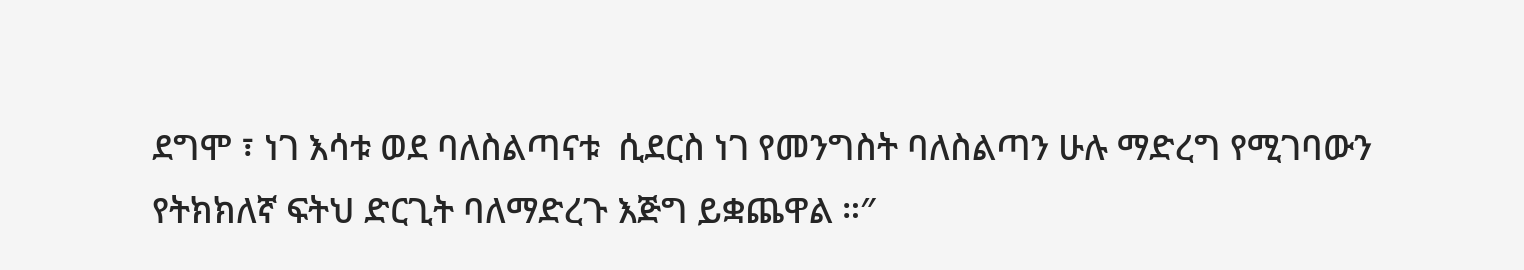ደግሞ ፣ ነገ እሳቱ ወደ ባለስልጣናቱ  ሲደርስ ነገ የመንግስት ባለስልጣን ሁሉ ማድረግ የሚገባውን የትክክለኛ ፍትህ ድርጊት ባለማድረጉ እጅግ ይቋጨዋል ።″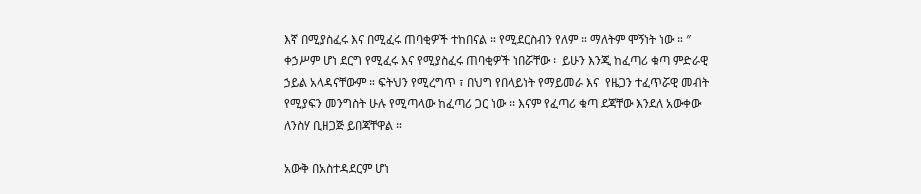እኛ በሚያስፈሩ እና በሚፈሩ ጠባቂዎች ተከበናል ። የሚደርስብን የለም ። ማለትም ሞኝነት ነው ። ″ ቀኃሥም ሆነ ደርግ የሚፈሩ እና የሚያስፈሩ ጠባቂዎች ነበሯቸው ፡  ይሁን እንጂ ከፈጣሪ ቁጣ ምድራዊ ኃይል አላዳናቸውም ። ፍትህን የሚረግጥ ፣ በህግ የበላይነት የማይመራ እና  የዜጋን ተፈጥሯዊ መብት የሚያፍን መንግስት ሁሉ የሚጣላው ከፈጣሪ ጋር ነው ፡፡ እናም የፈጣሪ ቁጣ ደጃቸው እንደለ አውቀው ለንስሃ ቢዘጋጅ ይበጃቸዋል ።

አውቅ በአስተዳደርም ሆነ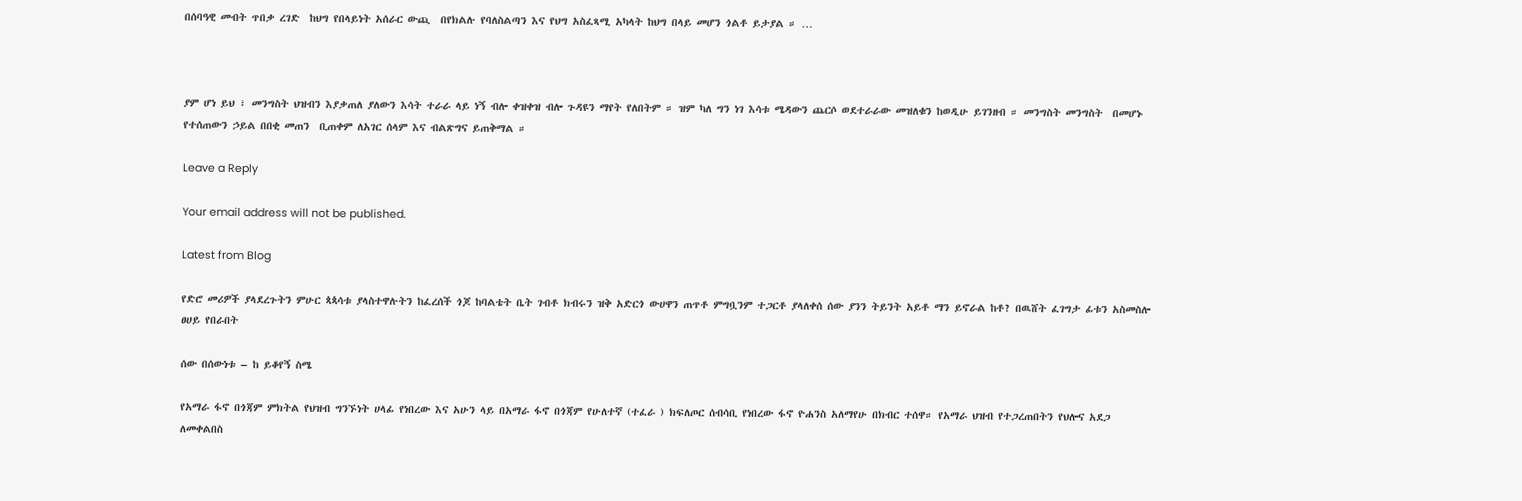በሰባዓዊ መብት ጥበቃ ረገድ  ከህግ የበላይነት አሰራር ውጪ  በየክልሉ የባለስልጣን እና የህግ አስፈጻሚ አካላት ከህግ በላይ መሆን ጎልቶ ይታያል ። …



ያም ሆነ ይህ ፣ መንግስት ህዝብን እያቃጠለ ያለውን እሳት ተራራ ላይ ነኝ ብሎ ቀዝቀዝ ብሎ ጉዳዩን ማየት የለበትም ። ዝም ካለ ግን ነገ እሳቱ ሜዳውን ጨርሶ ወደተራራው መዝለቁን ከወዲሁ ይገንዘብ ። መንግስት መንግስት  በመሆኑ የተሰጠውን ኃይል በበቂ መጠን  ቢጠቀም ለአገር ሰላም እና ብልጽግና ይጠቅማል ።

Leave a Reply

Your email address will not be published.

Latest from Blog

የድሮ መሪዎች ያላደረጉትን ምሁር ጳጳሳቱ ያላስተዋሉትን ከፈረሰች ጎጆ ከባልቴት ቤት ገብቶ ክብሩን ዝቅ አድርጎ ውሀዋን ጠጥቶ ምግቧንም ተጋርቶ ያላለቀሰ ሰው ያንን ትይንት አይቶ ማን ይኖራል ከቶ? በዉሸት ፈገግታ ፊቱን አስመስሎ ፀሀይ የበራበት

ሰው በሰውነቱ – ከ ይቆየኝ ስሜ

የአማራ ፋኖ በጎጃም ምክትል የህዝብ ግንኙነት ሀላፊ የነበረው እና አሁን ላይ በአማራ ፋኖ በጎጃም የሁለተኛ (ተፈራ ) ክፍለጦር ሰብሳቢ የነበረው ፋኖ ዮሐንስ አለማየሁ በክብር ተሰዋ። የአማራ ህዝብ የተጋረጠበትን የህሎና አደጋ ለመቀልበስ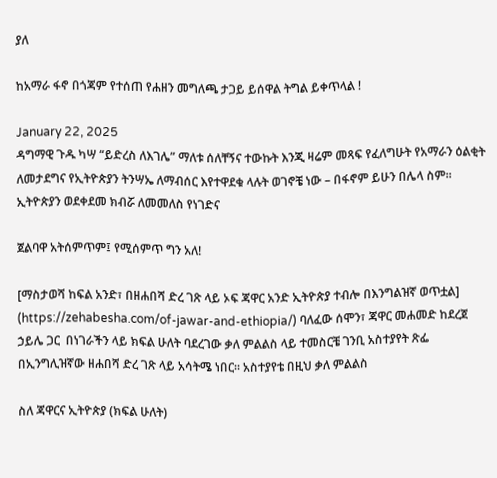ያለ

ከአማራ ፋኖ በጎጃም የተሰጠ የሐዘን መግለጫ ታጋይ ይሰዋል ትግል ይቀጥላል !

January 22, 2025
ዳግማዊ ጉዱ ካሣ “ይድረስ ለእገሌ” ማለቱ ሰለቸኝና ተውኩት እንጂ ዛሬም መጻፍ የፈለግሁት የአማራን ዕልቂት ለመታደግና የኢትዮጵያን ትንሣኤ ለማብሰር እየተዋደቁ ላሉት ወገኖቼ ነው – በፋኖም ይሁን በሌላ ስም፡፡ ኢትዮጵያን ወደቀደመ ክብሯ ለመመለስ የነገድና

ጀልባዋ አትሰምጥም፤ የሚሰምጥ ግን አለ!

[ማስታወሻ ከፍል አንድ፣ በዘሐበሻ ድረ ገጽ ላይ ኦፍ ጃዋር አንድ ኢትዮጵያ ተብሎ በእንግልዝኛ ወጥቷል] (https://zehabesha.com/of-jawar-and-ethiopia/) ባለፈው ሰሞን፣ ጃዋር መሐመድ ከደረጀ ኃይሌ ጋር  በነገራችን ላይ ክፍል ሁለት ባደረገው ቃለ ምልልስ ላይ ተመስርቼ ገንቢ አስተያየት ጽፌ በኢንግሊዝኛው ዘሐበሻ ድረ ገጽ ላይ አሳትሜ ነበር። አስተያየቴ በዚህ ቃለ ምልልስ

ስለ ጃዋርና ኢትዮጵያ (ክፍል ሁለት)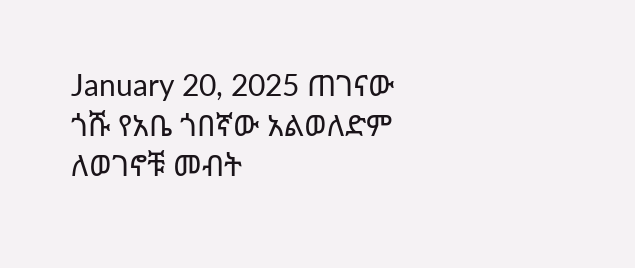January 20, 2025 ጠገናው ጎሹ የአቤ ጎበኛው አልወለድም ለወገኖቹ መብት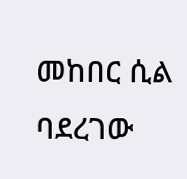መከበር ሲል ባደረገው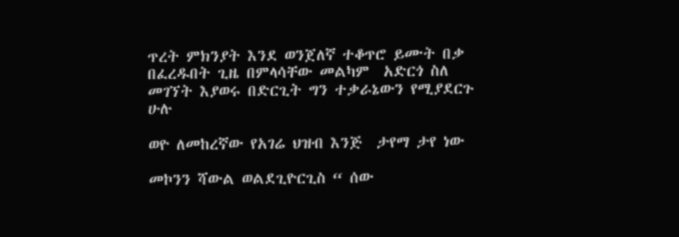ጥረት ምክንያት እንደ ወንጀለኛ ተቆጥሮ ይሙት በቃ በፈረዱበት ጊዜ በምላሳቸው መልካም  አድርጎ ስለ መገኘት እያወሩ በድርጊት ግን ተቃራኔውን የሚያደርጉ ሁሉ

ወዮ ለመከረኛው የአገሬ ህዝብ እንጅ  ታየማ ታየ ነው

መኮንን ሻውል ወልደጊዮርጊስ “ ሰው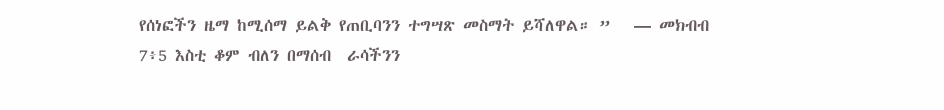የሰነፎችን ዜማ ከሚሰማ ይልቅ የጠቢባንን ተግሣጽ መስማት ይሻለዋል። ”   — መክብብ 7፥5 እስቲ ቆም ብለን በማሰብ  ራሳችንን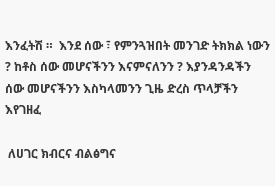እንፈትሽ ።  እንደ ሰው ፣ የምንጓዝበት መንገድ ትክክል ነውን ? ከቶስ ሰው መሆናችንን እናምናለንን ? እያንዳንዳችን ሰው መሆናችንን እስካላመንን ጊዜ ድረስ ጥላቻችን እየገዘፈ

 ለሀገር ክብርና ብልፅግና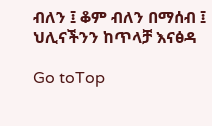ብለን ፤ ቆም ብለን በማሰብ ፤ ህሊናችንን ከጥላቻ እናፅዳ

Go toTop